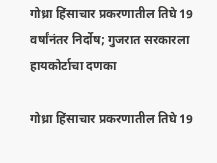गोध्रा हिंसाचार प्रकरणातील तिघे 19 वर्षांनंतर निर्दोष; गुजरात सरकारला हायकोर्टाचा दणका

गोध्रा हिंसाचार प्रकरणातील तिघे 19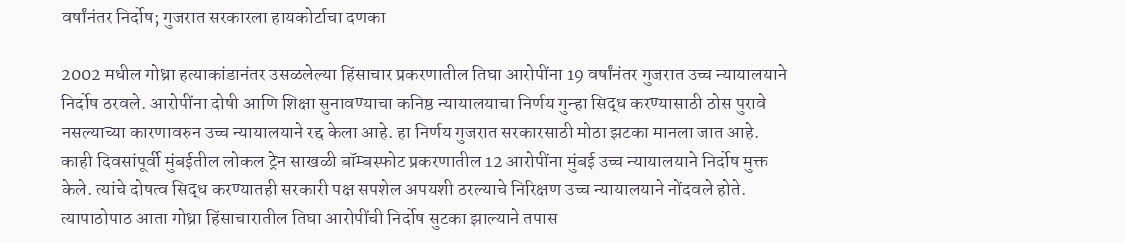वर्षांनंतर निर्दोष; गुजरात सरकारला हायकोर्टाचा दणका

2002 मधील गोध्रा हत्याकांडानंतर उसळलेल्या हिंसाचार प्रकरणातील तिघा आरोपींना 19 वर्षांनंतर गुजरात उच्च न्यायालयाने निर्दोष ठरवले. आरोपींना दोषी आणि शिक्षा सुनावण्याचा कनिष्ठ न्यायालयाचा निर्णय गुन्हा सिद्ध करण्यासाठी ठोस पुरावे नसल्याच्या कारणावरुन उच्च न्यायालयाने रद्द केला आहे. हा निर्णय गुजरात सरकारसाठी मोठा झटका मानला जात आहे. काही दिवसांपूर्वी मुंबईतील लोकल ट्रेन साखळी बॉम्बस्फोट प्रकरणातील 12 आरोपींना मुंबई उच्च न्यायालयाने निर्दोष मुक्त केले. त्यांचे दोषत्व सिद्ध करण्यातही सरकारी पक्ष सपशेल अपयशी ठरल्याचे निरिक्षण उच्च न्यायालयाने नोंदवले होते. त्यापाठोपाठ आता गोध्रा हिंसाचारातील तिघा आरोपींची निर्दोष सुटका झाल्याने तपास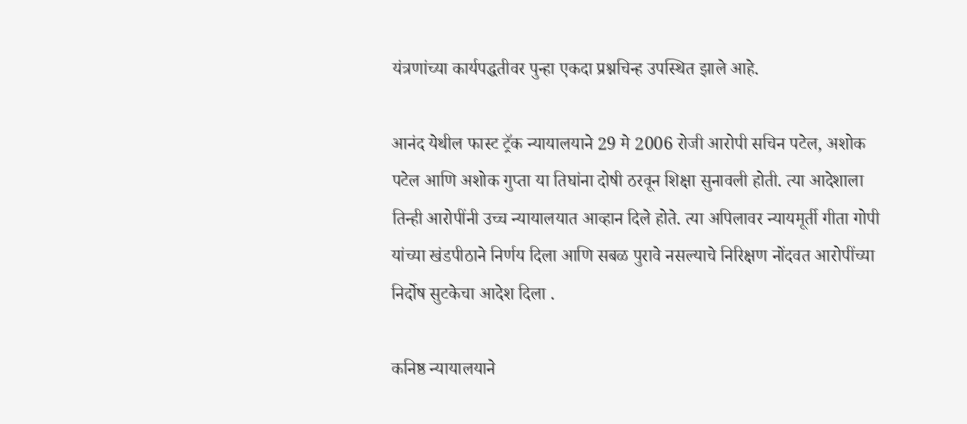यंत्रणांच्या कार्यपद्धतीवर पुन्हा एकदा प्रश्नचिन्ह उपस्थित झाले आहे.

आनंद येथील फास्ट ट्रॅक न्यायालयाने 29 मे 2006 रोजी आरोपी सचिन पटेल, अशोक पटेल आणि अशोक गुप्ता या तिघांना दोषी ठरवून शिक्षा सुनावली होती. त्या आदेशाला तिन्ही आरोपींनी उच्च न्यायालयात आव्हान दिले होते. त्या अपिलावर न्यायमूर्ती गीता गोपी यांच्या खंडपीठाने निर्णय दिला आणि सबळ पुरावे नसल्याचे निरिक्षण नोंदवत आरोपींच्या निर्दोष सुटकेचा आदेश दिला .

कनिष्ठ न्यायालयाने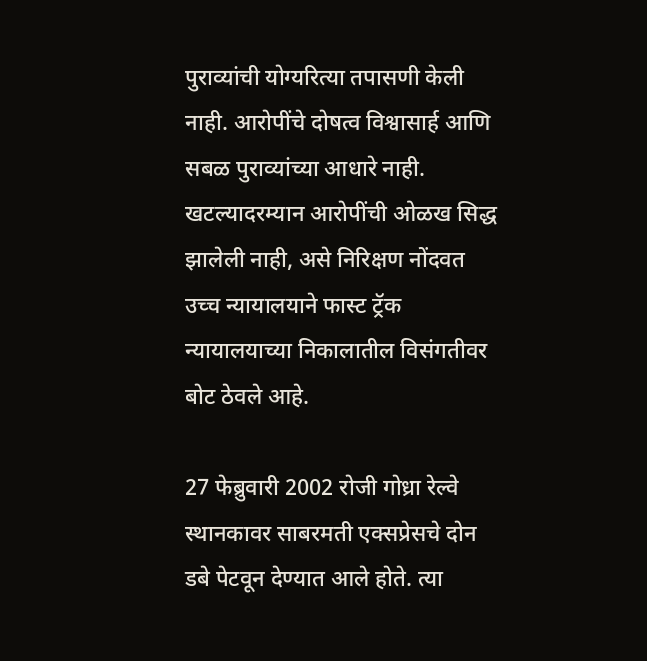पुराव्यांची योग्यरित्या तपासणी केली नाही. आरोपींचे दोषत्व विश्वासार्ह आणि सबळ पुराव्यांच्या आधारे नाही. खटल्यादरम्यान आरोपींची ओळख सिद्ध झालेली नाही, असे निरिक्षण नोंदवत उच्च न्यायालयाने फास्ट ट्रॅक न्यायालयाच्या निकालातील विसंगतीवर बोट ठेवले आहे.

27 फेब्रुवारी 2002 रोजी गोध्रा रेल्वे स्थानकावर साबरमती एक्सप्रेसचे दोन डबे पेटवून देण्यात आले होते. त्या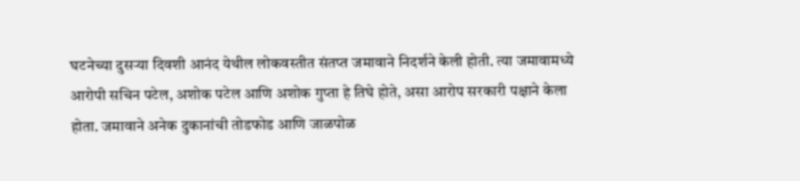घटनेच्या दुसऱ्या दिवशी आनंद येथील लोकवस्तीत संतप्त जमावाने निदर्शने केली होती. त्या जमावामध्ये आरोपी सचिन पटेल, अशोक पटेल आणि अशोक गुप्ता हे तिघे होते, असा आरोप सरकारी पक्षाने केला होता. जमावाने अनेक दुकानांची तोडफोड आणि जाळपोळ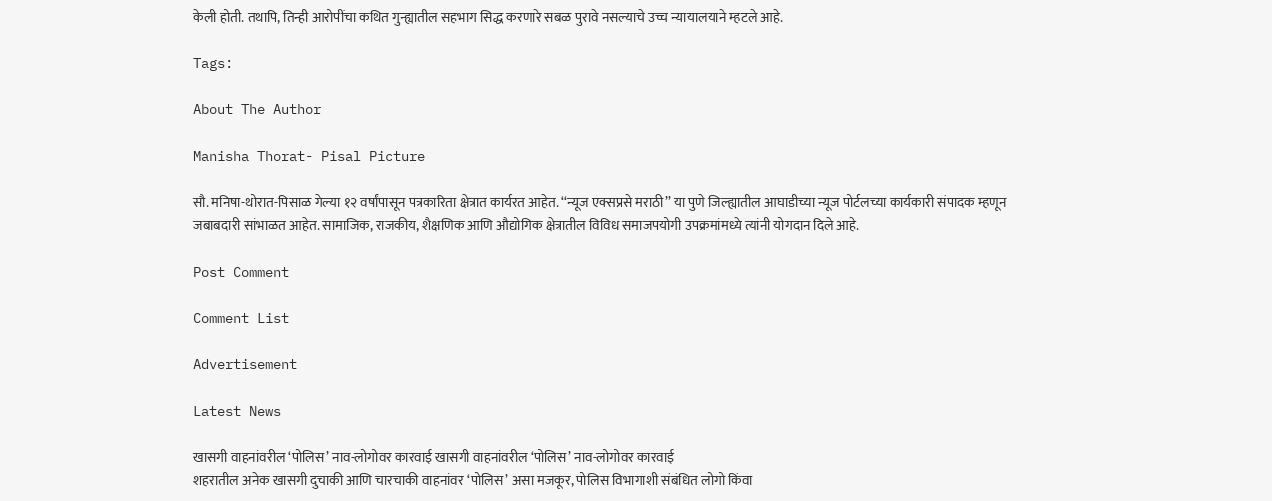केली होती. तथापि, तिन्ही आरोपींचा कथित गुन्ह्यातील सहभाग सिद्ध करणारे सबळ पुरावे नसल्याचे उच्च न्यायालयाने म्हटले आहे.

Tags:

About The Author

Manisha Thorat- Pisal Picture

सौ. मनिषा-थोरात-पिसाळ गेल्या १२ वर्षांपासून पत्रकारिता क्षेत्रात कार्यरत आहेत. ‘‘न्यूज एक्सप्रसे मराठी’’ या पुणे जिल्ह्यातील आघाडीच्या न्यूज पोर्टलच्या कार्यकारी संपादक म्हणून जबाबदारी सांभाळत आहेत. सामाजिक, राजकीय, शैक्षणिक आणि औद्योगिक क्षेत्रातील विविध समाजपयोगी उपक्रमांमध्ये त्यांनी योगदान दिले आहे.

Post Comment

Comment List

Advertisement

Latest News

खासगी वाहनांवरील ‘पोलिस’ नाव-लोगोवर कारवाई खासगी वाहनांवरील ‘पोलिस’ नाव-लोगोवर कारवाई
शहरातील अनेक खासगी दुचाकी आणि चारचाकी वाहनांवर ‘पोलिस’ असा मजकूर, पोलिस विभागाशी संबंधित लोगो किंवा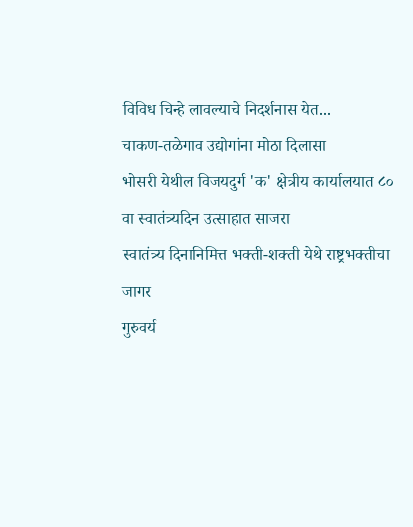विविध चिन्हे लावल्याचे निदर्शनास येत...
चाकण-तळेगाव उद्योगांना मोठा दिलासा
भोसरी येथील विजयदुर्ग 'क' क्षेत्रीय कार्यालयात ८० वा स्वातंत्र्यदिन उत्साहात साजरा
स्वातंत्र्य दिनानिमित्त भक्ती-शक्ती येथे राष्ट्रभक्तीचा जागर
गुरुवर्य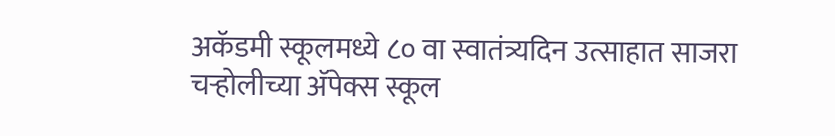अकॅडमी स्कूलमध्ये ८० वा स्वातंत्र्यदिन उत्साहात साजरा
चऱ्होलीच्या अ‍ॅपेक्स स्कूल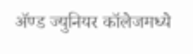अ‍ॅण्ड ज्युनियर कॉलेजमध्ये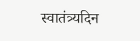स्वातंत्र्यदिन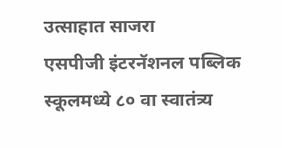उत्साहात साजरा
एसपीजी इंटरनॅशनल पब्लिक स्कूलमध्ये ८० वा स्वातंत्र्य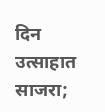दिन उत्साहात साजरा;